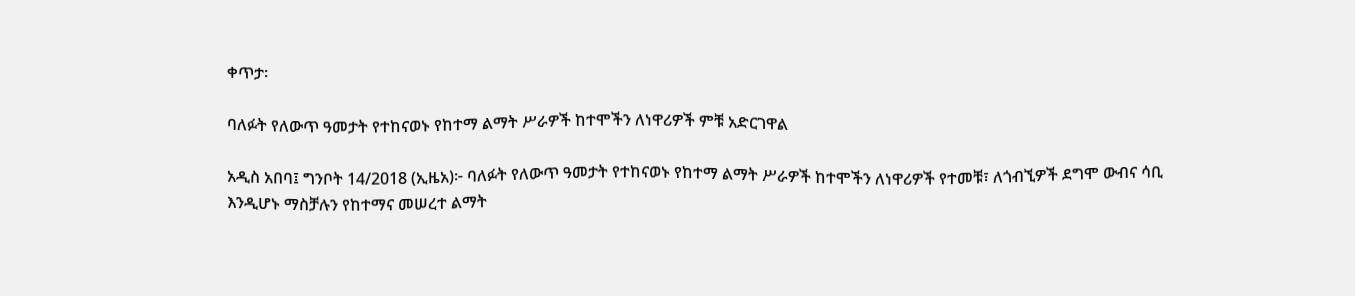ቀጥታ፡

ባለፉት የለውጥ ዓመታት የተከናወኑ የከተማ ልማት ሥራዎች ከተሞችን ለነዋሪዎች ምቹ አድርገዋል

አዲስ አበባ፤ ግንቦት 14/2018 (ኢዜአ)፦ ባለፉት የለውጥ ዓመታት የተከናወኑ የከተማ ልማት ሥራዎች ከተሞችን ለነዋሪዎች የተመቹ፣ ለጎብኚዎች ደግሞ ውብና ሳቢ እንዲሆኑ ማስቻሉን የከተማና መሠረተ ልማት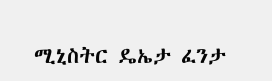ሚኒስትር ዴኤታ ፈንታ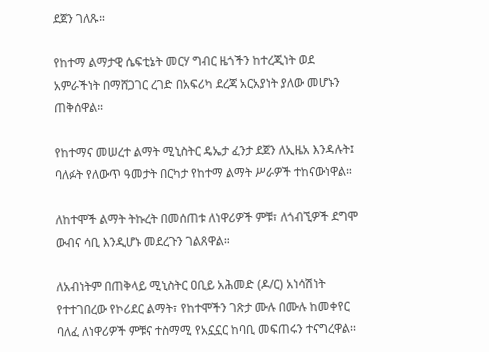ደጀን ገለጹ።

የከተማ ልማታዊ ሴፍቲኔት መርሃ ግብር ዜጎችን ከተረጂነት ወደ አምራችነት በማሸጋገር ረገድ በአፍሪካ ደረጃ አርአያነት ያለው መሆኑን ጠቅሰዋል።

የከተማና መሠረተ ልማት ሚኒስትር ዴኤታ ፈንታ ደጀን ለኢዜአ እንዳሉት፤ ባለፉት የለውጥ ዓመታት በርካታ የከተማ ልማት ሥራዎች ተከናውነዋል።

ለከተሞች ልማት ትኩረት በመሰጠቱ ለነዋሪዎች ምቹ፣ ለጎብኚዎች ደግሞ ውብና ሳቢ እንዲሆኑ መደረጉን ገልጸዋል።

ለአብነትም በጠቅላይ ሚኒስትር ዐቢይ አሕመድ (ዶ/ር) አነሳሽነት የተተገበረው የኮሪደር ልማት፣ የከተሞችን ገጽታ ሙሉ በሙሉ ከመቀየር ባለፈ ለነዋሪዎች ምቹና ተስማሚ የአኗኗር ከባቢ መፍጠሩን ተናግረዋል፡፡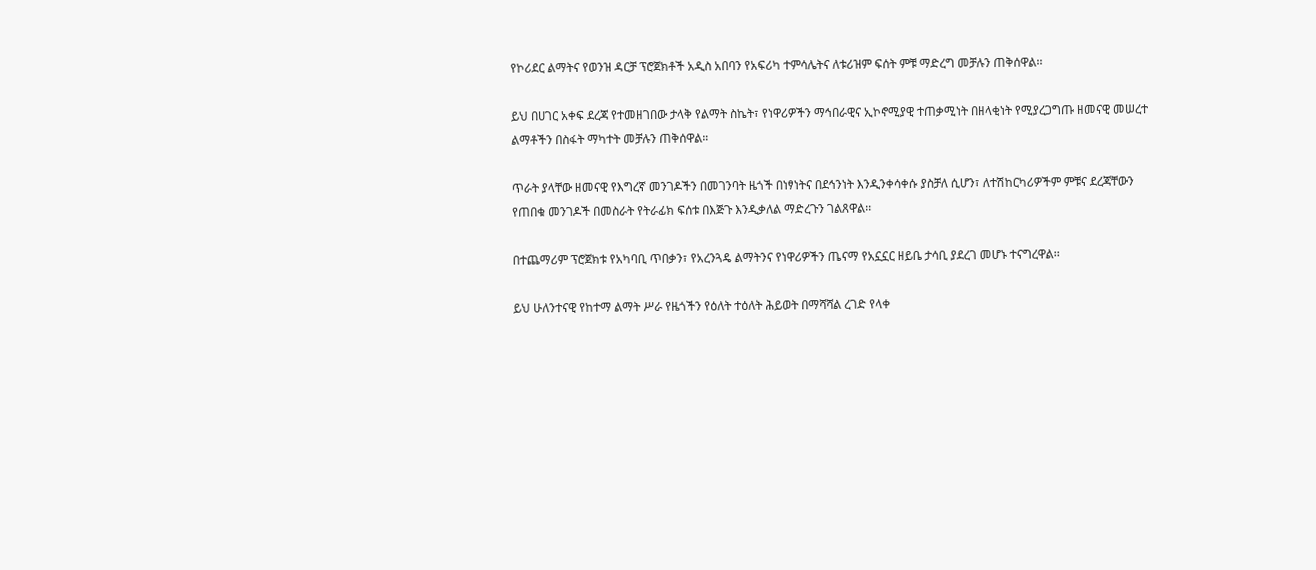የኮሪደር ልማትና የወንዝ ዳርቻ ፕሮጀክቶች አዲስ አበባን የአፍሪካ ተምሳሌትና ለቱሪዝም ፍሰት ምቹ ማድረግ መቻሉን ጠቅሰዋል፡፡

ይህ በሀገር አቀፍ ደረጃ የተመዘገበው ታላቅ የልማት ስኬት፣ የነዋሪዎችን ማኅበራዊና ኢኮኖሚያዊ ተጠቃሚነት በዘላቂነት የሚያረጋግጡ ዘመናዊ መሠረተ ልማቶችን በስፋት ማካተት መቻሉን ጠቅሰዋል።

ጥራት ያላቸው ዘመናዊ የእግረኛ መንገዶችን በመገንባት ዜጎች በነፃነትና በደኅንነት እንዲንቀሳቀሱ ያስቻለ ሲሆን፣ ለተሽከርካሪዎችም ምቹና ደረጃቸውን የጠበቁ መንገዶች በመስራት የትራፊክ ፍሰቱ በእጅጉ እንዲቃለል ማድረጉን ገልጸዋል፡፡

በተጨማሪም ፕሮጀክቱ የአካባቢ ጥበቃን፣ የአረንጓዴ ልማትንና የነዋሪዎችን ጤናማ የአኗኗር ዘይቤ ታሳቢ ያደረገ መሆኑ ተናግረዋል፡፡

ይህ ሁለንተናዊ የከተማ ልማት ሥራ የዜጎችን የዕለት ተዕለት ሕይወት በማሻሻል ረገድ የላቀ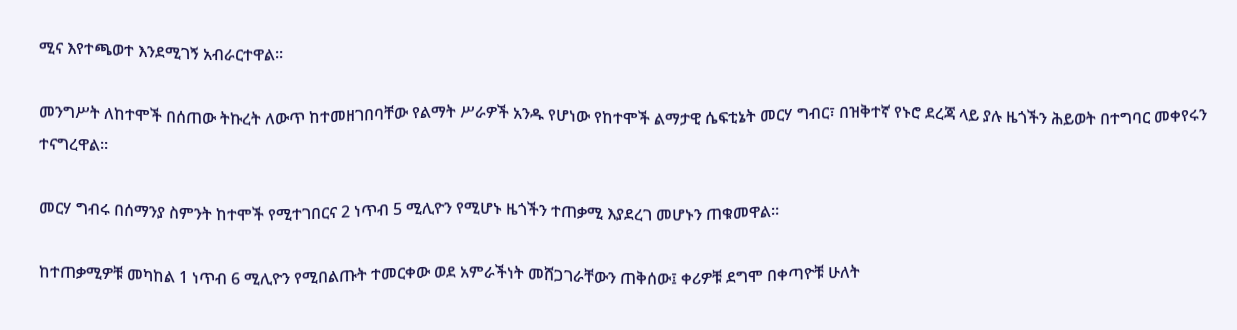ሚና እየተጫወተ እንደሚገኝ አብራርተዋል፡፡

መንግሥት ለከተሞች በሰጠው ትኩረት ለውጥ ከተመዘገበባቸው የልማት ሥራዎች አንዱ የሆነው የከተሞች ልማታዊ ሴፍቲኔት መርሃ ግብር፣ በዝቅተኛ የኑሮ ደረጃ ላይ ያሉ ዜጎችን ሕይወት በተግባር መቀየሩን ተናግረዋል።

መርሃ ግብሩ በሰማንያ ስምንት ከተሞች የሚተገበርና 2 ነጥብ 5 ሚሊዮን የሚሆኑ ዜጎችን ተጠቃሚ እያደረገ መሆኑን ጠቁመዋል።

ከተጠቃሚዎቹ መካከል 1 ነጥብ 6 ሚሊዮን የሚበልጡት ተመርቀው ወደ አምራችነት መሸጋገራቸውን ጠቅሰው፤ ቀሪዎቹ ደግሞ በቀጣዮቹ ሁለት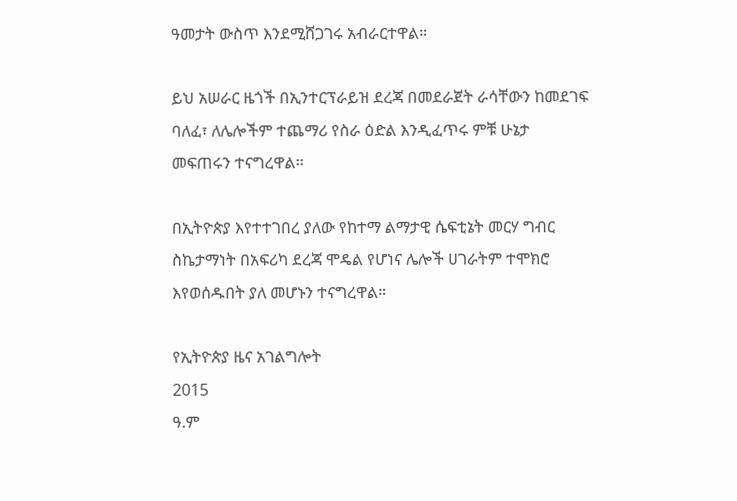ዓመታት ውስጥ እንደሚሸጋገሩ አብራርተዋል።

ይህ አሠራር ዜጎች በኢንተርፕራይዝ ደረጃ በመደራጀት ራሳቸውን ከመደገፍ ባለፈ፣ ለሌሎችም ተጨማሪ የስራ ዕድል እንዲፈጥሩ ምቹ ሁኔታ መፍጠሩን ተናግረዋል፡፡

በኢትዮጵያ እየተተገበረ ያለው የከተማ ልማታዊ ሴፍቲኔት መርሃ ግብር ስኬታማነት በአፍሪካ ደረጃ ሞዴል የሆነና ሌሎች ሀገራትም ተሞክሮ እየወሰዱበት ያለ መሆኑን ተናግረዋል።

የኢትዮጵያ ዜና አገልግሎት
2015
ዓ.ም